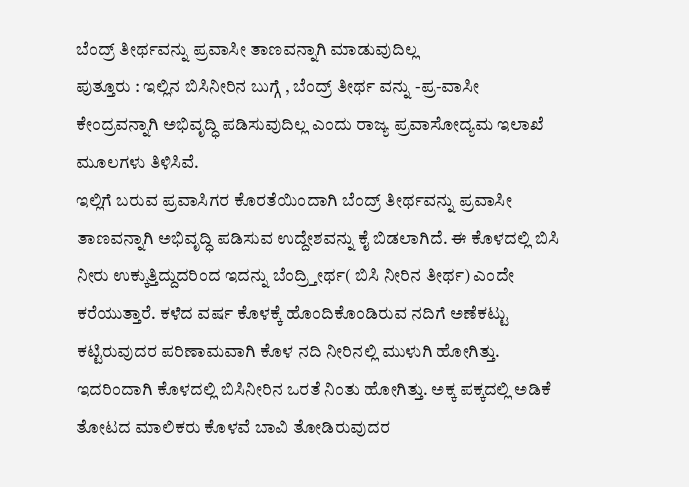ಬೆಂದ್ರ್ ತೀರ್ಥವನ್ನು ಪ್ರವಾಸೀ ತಾಣವನ್ನಾಗಿ ಮಾಡುವುದಿಲ್ಲ
ಪುತ್ತೂರು : ಇಲ್ಲಿನ ಬಿಸಿನೀರಿನ ಬುಗ್ಗೆ , ಬೆಂದ್ರ್ ತೀರ್ಥ ವನ್ನು -ಪ್ರ-ವಾಸೀ ಕೇಂದ್ರವನ್ನಾಗಿ ಅಭಿವೃದ್ಧಿ ಪಡಿಸುವುದಿಲ್ಲ ಎಂದು ರಾಜ್ಯ ಪ್ರವಾಸೋದ್ಯಮ ಇಲಾಖೆ ಮೂಲಗಳು ತಿಳಿಸಿವೆ.
ಇಲ್ಲಿಗೆ ಬರುವ ಪ್ರವಾಸಿಗರ ಕೊರತೆಯಿಂದಾಗಿ ಬೆಂದ್ರ್ ತೀರ್ಥವನ್ನು ಪ್ರವಾಸೀ ತಾಣವನ್ನಾಗಿ ಅಭಿವೃದ್ಧಿ ಪಡಿಸುವ ಉದ್ದೇಶವನ್ನು ಕೈ ಬಿಡಲಾಗಿದೆ. ಈ ಕೊಳದಲ್ಲಿ ಬಿಸಿ ನೀರು ಉಕ್ಕುತ್ತಿದ್ದುದರಿಂದ ಇದನ್ನು ಬೆಂದ್ರ್ತೀರ್ಥ( ಬಿಸಿ ನೀರಿನ ತೀರ್ಥ) ಎಂದೇ ಕರೆಯುತ್ತಾರೆ. ಕಳೆದ ವರ್ಷ ಕೊಳಕ್ಕೆ ಹೊಂದಿಕೊಂಡಿರುವ ನದಿಗೆ ಅಣೆಕಟ್ಟು ಕಟ್ಟಿರುವುದರ ಪರಿಣಾಮವಾಗಿ ಕೊಳ ನದಿ ನೀರಿನಲ್ಲಿ ಮುಳುಗಿ ಹೋಗಿತ್ತು. ಇದರಿಂದಾಗಿ ಕೊಳದಲ್ಲಿ ಬಿಸಿನೀರಿನ ಒರತೆ ನಿಂತು ಹೋಗಿತ್ತು. ಅಕ್ಕ ಪಕ್ಕದಲ್ಲಿ ಅಡಿಕೆ ತೋಟದ ಮಾಲಿಕರು ಕೊಳವೆ ಬಾವಿ ತೋಡಿರುವುದರ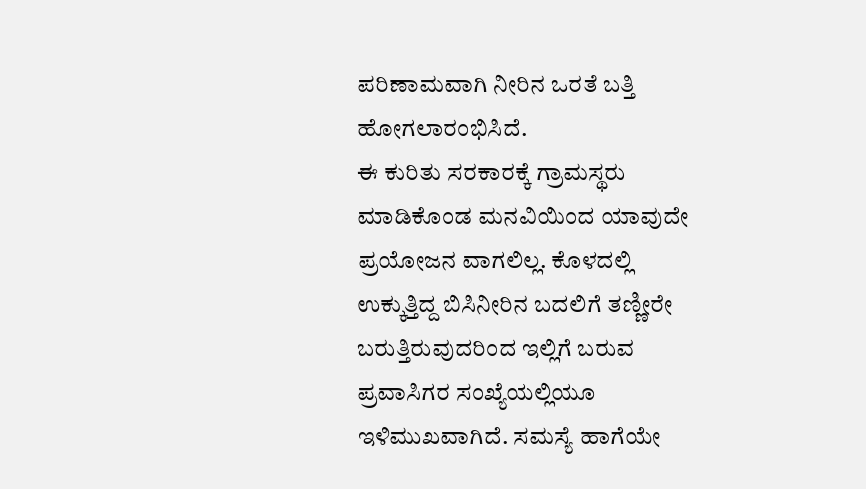ಪರಿಣಾಮವಾಗಿ ನೀರಿನ ಒರತೆ ಬತ್ತಿ ಹೋಗಲಾರಂಭಿಸಿದೆ.
ಈ ಕುರಿತು ಸರಕಾರಕ್ಕೆ ಗ್ರಾಮಸ್ಥರು ಮಾಡಿಕೊಂಡ ಮನವಿಯಿಂದ ಯಾವುದೇ ಪ್ರಯೋಜನ ವಾಗಲಿಲ್ಲ. ಕೊಳದಲ್ಲಿ ಉಕ್ಕುತ್ತಿದ್ದ ಬಿಸಿನೀರಿನ ಬದಲಿಗೆ ತಣ್ಣೀರೇ ಬರುತ್ತಿರುವುದರಿಂದ ಇಲ್ಲಿಗೆ ಬರುವ ಪ್ರವಾಸಿಗರ ಸಂಖ್ಯೆಯಲ್ಲಿಯೂ ಇಳಿಮುಖವಾಗಿದೆ. ಸಮಸ್ಯೆ ಹಾಗೆಯೇ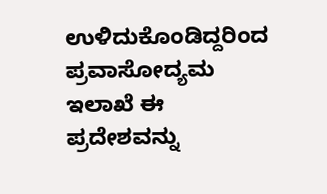ಉಳಿದುಕೊಂಡಿದ್ದರಿಂದ ಪ್ರವಾಸೋದ್ಯಮ ಇಲಾಖೆ ಈ ಪ್ರದೇಶವನ್ನು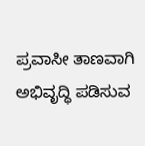ಪ್ರವಾಸೀ ತಾಣವಾಗಿ ಅಭಿವೃದ್ಧಿ ಪಡಿಸುವ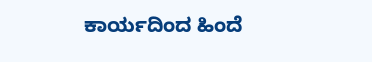ಕಾರ್ಯದಿಂದ ಹಿಂದೆ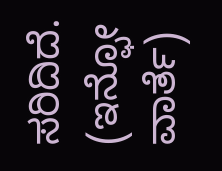ಸರಿದಿದೆ.
(ಇನ್ಫೋ ವಾರ್ತೆ)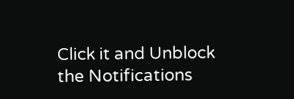Click it and Unblock the Notifications